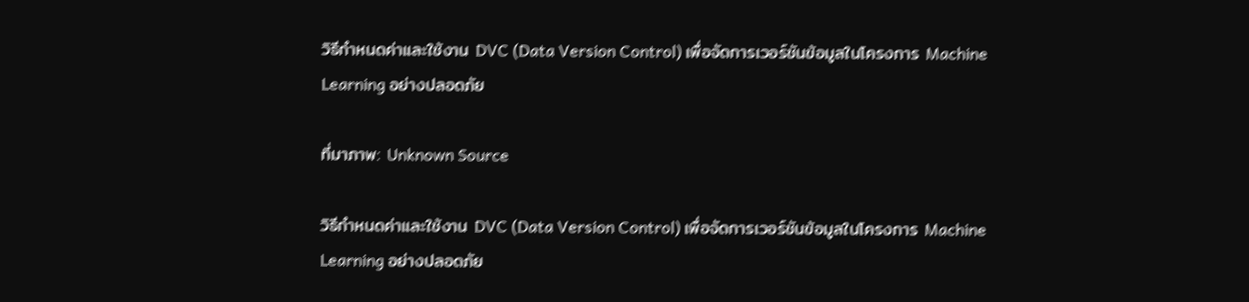วิธีกำหนดค่าและใช้งาน DVC (Data Version Control) เพื่อจัดการเวอร์ชันข้อมูลในโครงการ Machine Learning อย่างปลอดภัย

ที่มาภาพ: Unknown Source

วิธีกำหนดค่าและใช้งาน DVC (Data Version Control) เพื่อจัดการเวอร์ชันข้อมูลในโครงการ Machine Learning อย่างปลอดภัย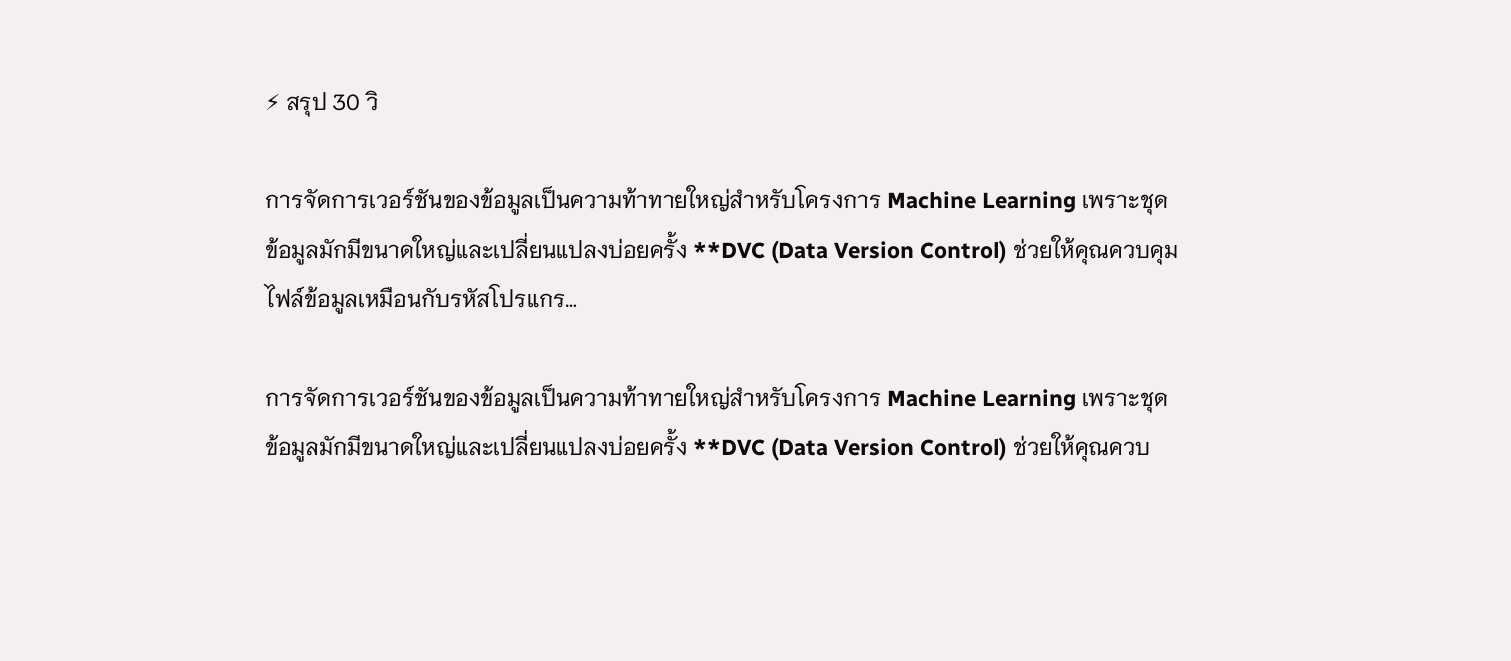⚡ สรุป 30 วิ

การจัดการเวอร์ชันของข้อมูลเป็นความท้าทายใหญ่สำหรับโครงการ Machine Learning เพราะชุดข้อมูลมักมีขนาดใหญ่และเปลี่ยนแปลงบ่อยครั้ง **DVC (Data Version Control) ช่วยให้คุณควบคุมไฟล์ข้อมูลเหมือนกับรหัสโปรแกร…

การจัดการเวอร์ชันของข้อมูลเป็นความท้าทายใหญ่สำหรับโครงการ Machine Learning เพราะชุดข้อมูลมักมีขนาดใหญ่และเปลี่ยนแปลงบ่อยครั้ง **DVC (Data Version Control) ช่วยให้คุณควบ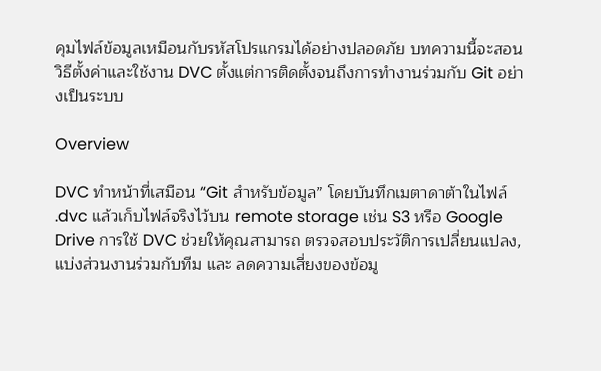คุมไฟล์ข้อมูลเหมือนกับรหัสโปรแกรมได้อย่างปลอดภัย บทความนี้จะสอนวิธีตั้งค่าและใช้งาน DVC ตั้งแต่การติดตั้งจนถึงการทำงานร่วมกับ Git อย่างเป็นระบบ

Overview

DVC ทำหน้าที่เสมือน “Git สำหรับข้อมูล” โดยบันทึกเมตาดาต้าในไฟล์ .dvc แล้วเก็บไฟล์จริงไว้บน remote storage เช่น S3 หรือ Google Drive การใช้ DVC ช่วยให้คุณสามารถ ตรวจสอบประวัติการเปลี่ยนแปลง, แบ่งส่วนงานร่วมกับทีม และ ลดความเสี่ยงของข้อมู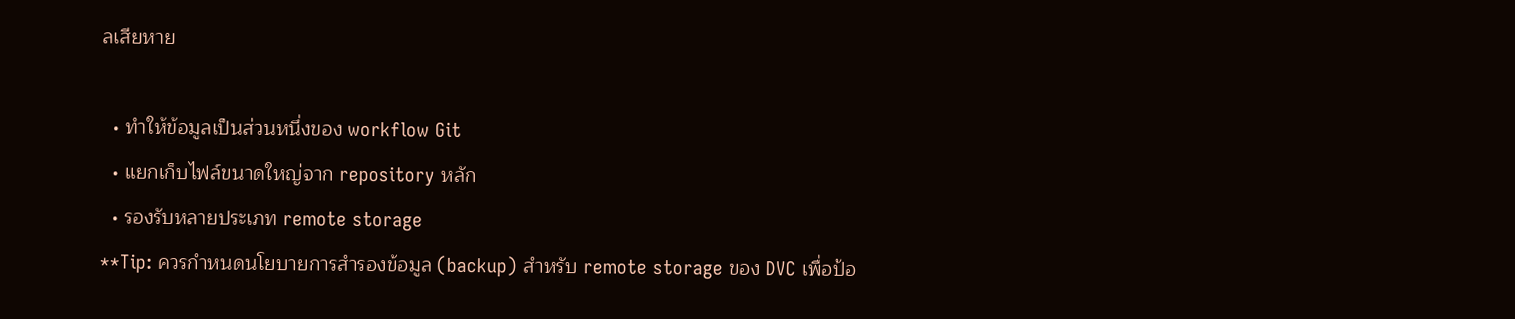ลเสียหาย

  • ทำให้ข้อมูลเป็นส่วนหนึ่งของ workflow Git
  • แยกเก็บไฟล์ขนาดใหญ่จาก repository หลัก
  • รองรับหลายประเภท remote storage
**Tip: ควรกำหนดนโยบายการสำรองข้อมูล (backup) สำหรับ remote storage ของ DVC เพื่อป้อ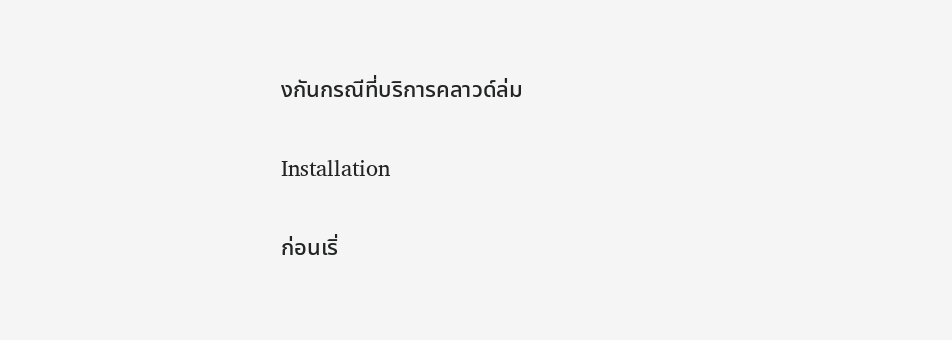งกันกรณีที่บริการคลาวด์ล่ม

Installation

ก่อนเริ่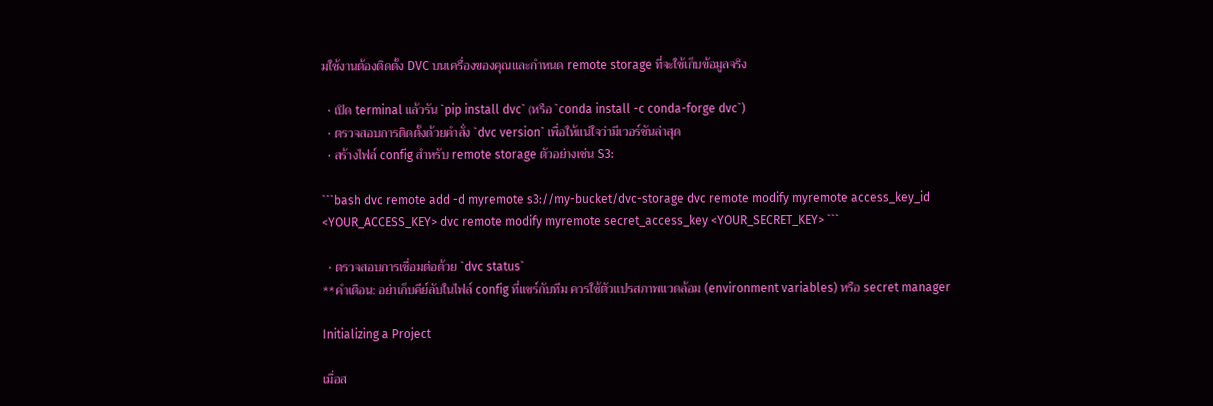มใช้งานต้องติดตั้ง DVC บนเครื่องของคุณและกำหนด remote storage ที่จะใช้เก็บข้อมูลจริง

  • เปิด terminal แล้วรัน `pip install dvc` (หรือ `conda install -c conda-forge dvc`)
  • ตรวจสอบการติดตั้งด้วยคำสั่ง `dvc version` เพื่อให้แน่ใจว่ามีเวอร์ชันล่าสุด
  • สร้างไฟล์ config สำหรับ remote storage ตัวอย่างเช่น S3:

```bash dvc remote add -d myremote s3://my-bucket/dvc-storage dvc remote modify myremote access_key_id <YOUR_ACCESS_KEY> dvc remote modify myremote secret_access_key <YOUR_SECRET_KEY> ```

  • ตรวจสอบการเชื่อมต่อด้วย `dvc status`
**คำเตือน: อย่าเก็บคีย์ลับในไฟล์ config ที่แชร์กับทีม ควรใช้ตัวแปรสภาพแวดล้อม (environment variables) หรือ secret manager

Initializing a Project

เมื่อส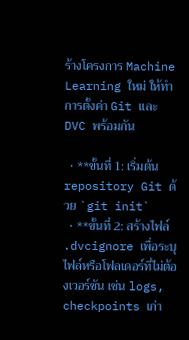ร้างโครงการ Machine Learning ใหม่ ให้ทำการตั้งค่า Git และ DVC พร้อมกัน

  • **ขั้นที่ 1: เริ่มต้น repository Git ด้วย `git init`
  • **ขั้นที่ 2: สร้างไฟล์ .dvcignore เพื่อระบุไฟล์หรือโฟลเดอร์ที่ไม่ต้องเวอร์ชัน เช่น logs, checkpoints เก่า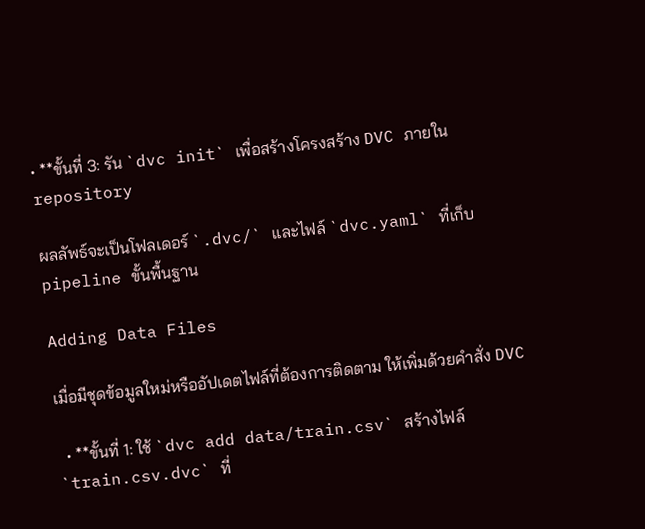• **ขั้นที่ 3: รัน `dvc init` เพื่อสร้างโครงสร้าง DVC ภายใน repository

ผลลัพธ์จะเป็นโฟลเดอร์ `.dvc/` และไฟล์ `dvc.yaml` ที่เก็บ pipeline ขั้นพื้นฐาน

Adding Data Files

เมื่อมีชุดข้อมูลใหม่หรืออัปเดตไฟล์ที่ต้องการติดตาม ให้เพิ่มด้วยคำสั่ง DVC

  • **ขั้นที่ 1: ใช้ `dvc add data/train.csv` สร้างไฟล์ `train.csv.dvc` ที่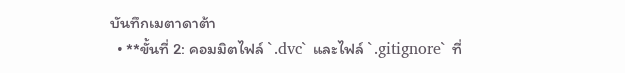บันทึกเมตาดาต้า
  • **ขั้นที่ 2: คอมมิตไฟล์ `.dvc` และไฟล์ `.gitignore` ที่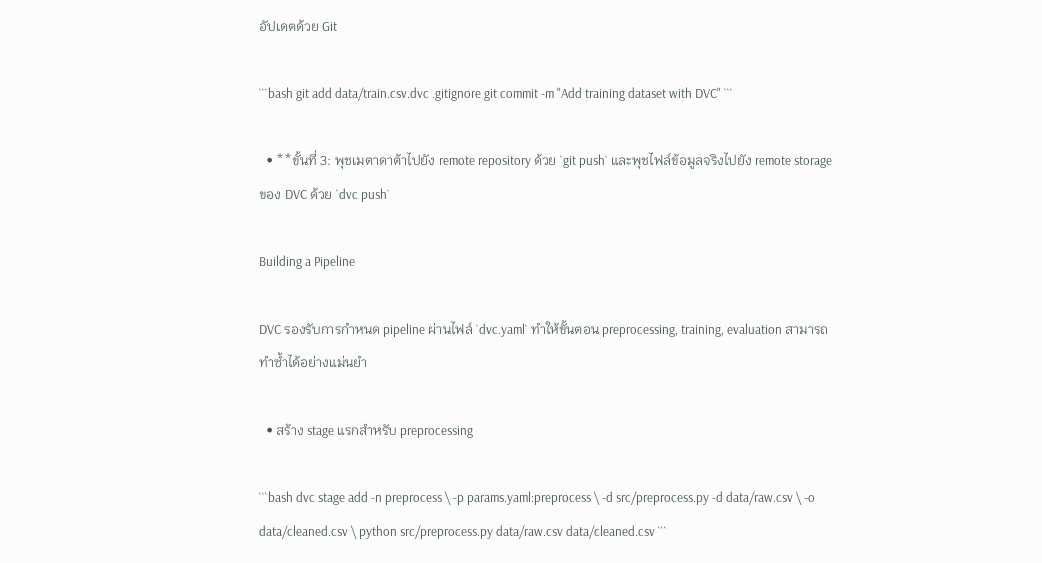อัปเดตด้วย Git

```bash git add data/train.csv.dvc .gitignore git commit -m "Add training dataset with DVC" ```

  • **ขั้นที่ 3: พุชเมตาดาต้าไปยัง remote repository ด้วย `git push` และพุชไฟล์ข้อมูลจริงไปยัง remote storage ของ DVC ด้วย `dvc push`

Building a Pipeline

DVC รองรับการกำหนด pipeline ผ่านไฟล์ `dvc.yaml` ทำให้ขั้นตอน preprocessing, training, evaluation สามารถทำซ้ำได้อย่างแม่นยำ

  • สร้าง stage แรกสำหรับ preprocessing

```bash dvc stage add -n preprocess \ -p params.yaml:preprocess \ -d src/preprocess.py -d data/raw.csv \ -o data/cleaned.csv \ python src/preprocess.py data/raw.csv data/cleaned.csv ```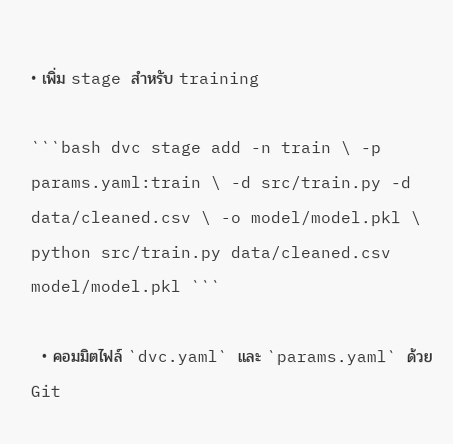• เพิ่ม stage สำหรับ training

```bash dvc stage add -n train \ -p params.yaml:train \ -d src/train.py -d data/cleaned.csv \ -o model/model.pkl \ python src/train.py data/cleaned.csv model/model.pkl ```

  • คอมมิตไฟล์ `dvc.yaml` และ `params.yaml` ด้วย Git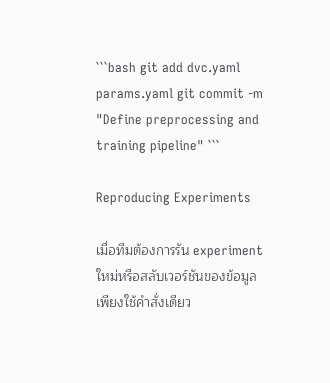```bash git add dvc.yaml params.yaml git commit -m "Define preprocessing and training pipeline" ```

Reproducing Experiments

เมื่อทีมต้องการรัน experiment ใหม่หรือสลับเวอร์ชันของข้อมูล เพียงใช้คำสั่งเดียว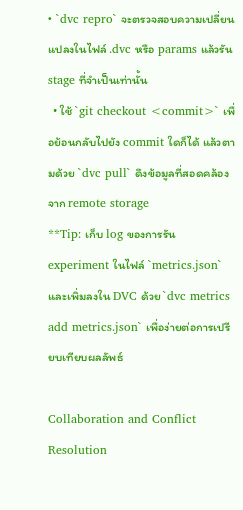• `dvc repro` จะตรวจสอบความเปลี่ยนแปลงในไฟล์ .dvc หรือ params แล้วรัน stage ที่จำเป็นเท่านั้น
  • ใช้ `git checkout <commit>` เพื่อย้อนกลับไปยัง commit ใดก็ได้ แล้วตามด้วย `dvc pull` ดึงข้อมูลที่สอดคล้องจาก remote storage
**Tip: เก็บ log ของการรัน experiment ในไฟล์ `metrics.json` และเพิ่มลงใน DVC ด้วย `dvc metrics add metrics.json` เพื่อง่ายต่อการเปรียบเทียบผลลัพธ์

Collaboration and Conflict Resolution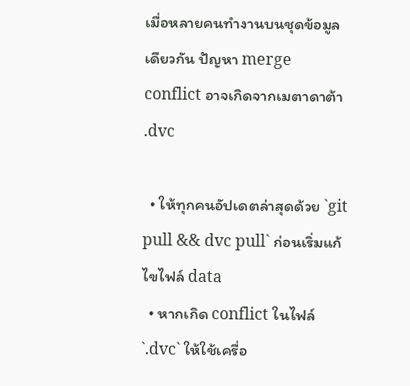เมื่อหลายคนทำงานบนชุดข้อมูลเดียวกัน ปัญหา merge conflict อาจเกิดจากเมตาดาต้า .dvc

  • ให้ทุกคนอัปเดตล่าสุดด้วย `git pull && dvc pull` ก่อนเริ่มแก้ไขไฟล์ data
  • หากเกิด conflict ในไฟล์ `.dvc` ให้ใช้เครื่อ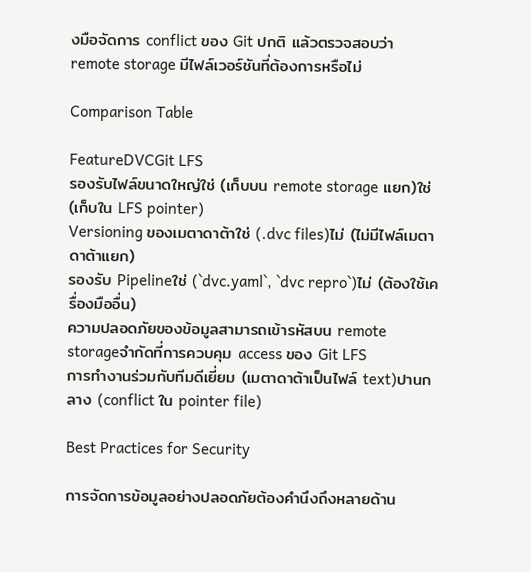งมือจัดการ conflict ของ Git ปกติ แล้วตรวจสอบว่า remote storage มีไฟล์เวอร์ชันที่ต้องการหรือไม่

Comparison Table

FeatureDVCGit LFS
รองรับไฟล์ขนาดใหญ่ใช่ (เก็บบน remote storage แยก)ใช่ (เก็บใน LFS pointer)
Versioning ของเมตาดาต้าใช่ (.dvc files)ไม่ (ไม่มีไฟล์เมตาดาต้าแยก)
รองรับ Pipelineใช่ (`dvc.yaml`, `dvc repro`)ไม่ (ต้องใช้เครื่องมืออื่น)
ความปลอดภัยของข้อมูลสามารถเข้ารหัสบน remote storageจำกัดที่การควบคุม access ของ Git LFS
การทำงานร่วมกับทีมดีเยี่ยม (เมตาดาต้าเป็นไฟล์ text)ปานกลาง (conflict ใน pointer file)

Best Practices for Security

การจัดการข้อมูลอย่างปลอดภัยต้องคำนึงถึงหลายด้าน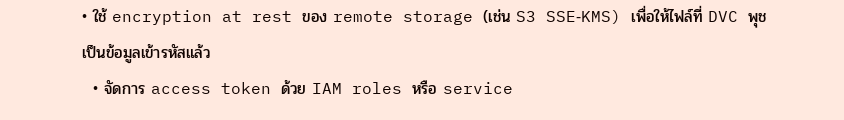• ใช้ encryption at rest ของ remote storage (เช่น S3 SSE‑KMS) เพื่อให้ไฟล์ที่ DVC พุชเป็นข้อมูลเข้ารหัสแล้ว
  • จัดการ access token ด้วย IAM roles หรือ service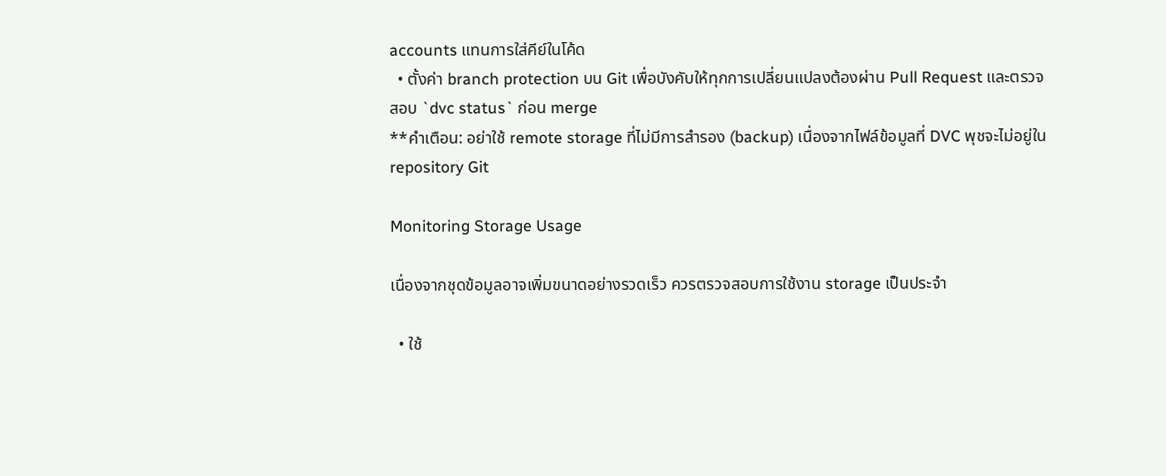accounts แทนการใส่คีย์ในโค้ด
  • ตั้งค่า branch protection บน Git เพื่อบังคับให้ทุกการเปลี่ยนแปลงต้องผ่าน Pull Request และตรวจสอบ `dvc status` ก่อน merge
**คำเตือน: อย่าใช้ remote storage ที่ไม่มีการสำรอง (backup) เนื่องจากไฟล์ข้อมูลที่ DVC พุชจะไม่อยู่ใน repository Git

Monitoring Storage Usage

เนื่องจากชุดข้อมูลอาจเพิ่มขนาดอย่างรวดเร็ว ควรตรวจสอบการใช้งาน storage เป็นประจำ

  • ใช้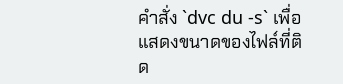คำสั่ง `dvc du -s` เพื่อแสดงขนาดของไฟล์ที่ติด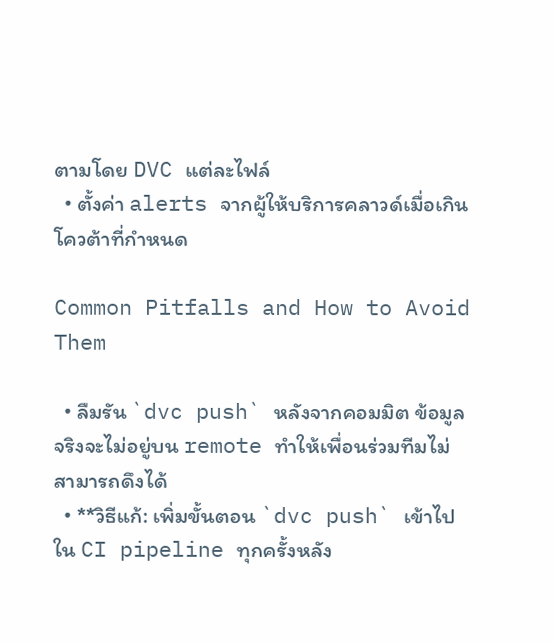ตามโดย DVC แต่ละไฟล์
  • ตั้งค่า alerts จากผู้ให้บริการคลาวด์เมื่อเกินโควต้าที่กำหนด

Common Pitfalls and How to Avoid Them

  • ลืมรัน `dvc push` หลังจากคอมมิต ข้อมูลจริงจะไม่อยู่บน remote ทำให้เพื่อนร่วมทีมไม่สามารถดึงได้
  • **วิธีแก้: เพิ่มขั้นตอน `dvc push` เข้าไปใน CI pipeline ทุกครั้งหลัง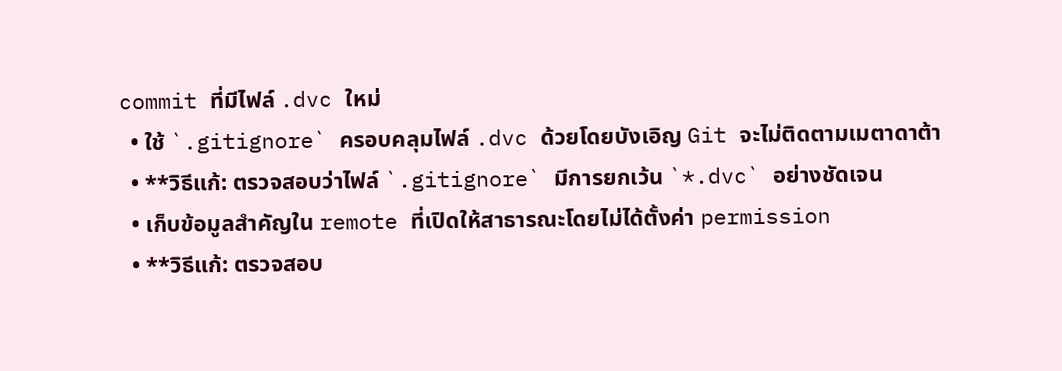commit ที่มีไฟล์ .dvc ใหม่
  • ใช้ `.gitignore` ครอบคลุมไฟล์ .dvc ด้วยโดยบังเอิญ Git จะไม่ติดตามเมตาดาต้า
  • **วิธีแก้: ตรวจสอบว่าไฟล์ `.gitignore` มีการยกเว้น `*.dvc` อย่างชัดเจน
  • เก็บข้อมูลสำคัญใน remote ที่เปิดให้สาธารณะโดยไม่ได้ตั้งค่า permission
  • **วิธีแก้: ตรวจสอบ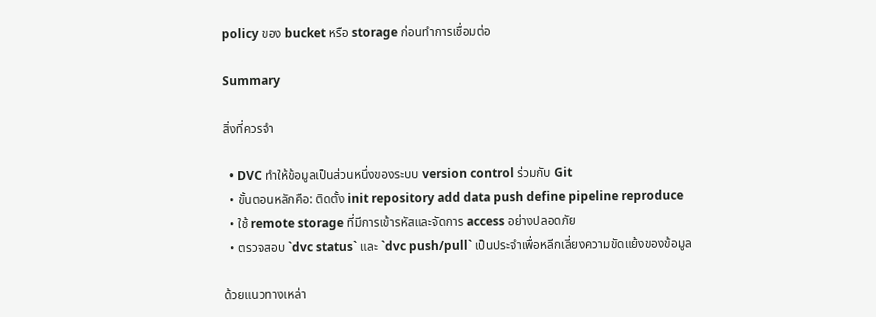policy ของ bucket หรือ storage ก่อนทำการเชื่อมต่อ

Summary

สิ่งที่ควรจำ

  • DVC ทำให้ข้อมูลเป็นส่วนหนึ่งของระบบ version control ร่วมกับ Git
  • ขั้นตอนหลักคือ: ติดตั้ง init repository add data push define pipeline reproduce
  • ใช้ remote storage ที่มีการเข้ารหัสและจัดการ access อย่างปลอดภัย
  • ตรวจสอบ `dvc status` และ `dvc push/pull` เป็นประจำเพื่อหลีกเลี่ยงความขัดแย้งของข้อมูล

ด้วยแนวทางเหล่า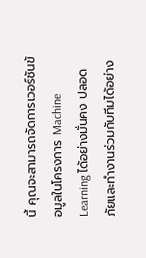นี้ คุณจะสามารถจัดการเวอร์ชันข้อมูลในโครงการ Machine Learning ได้อย่างมั่นคง ปลอดภัยและทำงานร่วมกับทีมได้อย่าง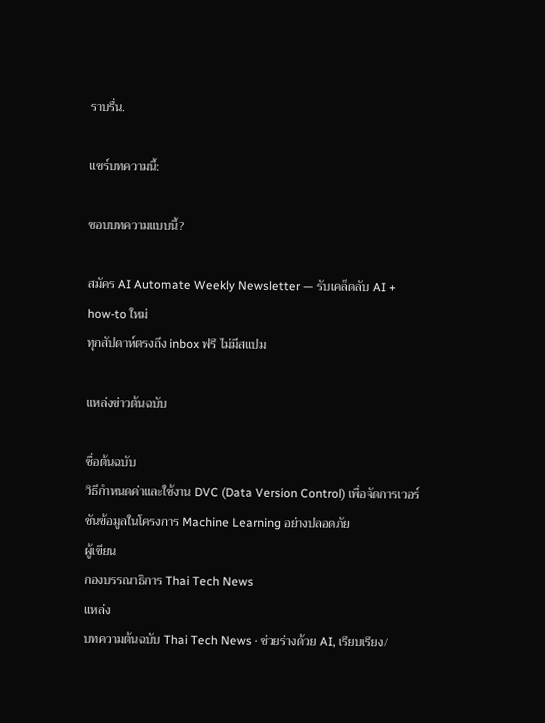ราบรื่น.

แชร์บทความนี้:

ชอบบทความแบบนี้?

สมัคร AI Automate Weekly Newsletter — รับเคล็ดลับ AI + how-to ใหม่
ทุกสัปดาห์ตรงถึง inbox ฟรี ไม่มีสแปม

แหล่งข่าวต้นฉบับ

ชื่อต้นฉบับ
วิธีกำหนดค่าและใช้งาน DVC (Data Version Control) เพื่อจัดการเวอร์ชันข้อมูลในโครงการ Machine Learning อย่างปลอดภัย
ผู้เขียน
กองบรรณาธิการ Thai Tech News
แหล่ง
บทความต้นฉบับ Thai Tech News · ช่วยร่างด้วย AI, เรียบเรียง/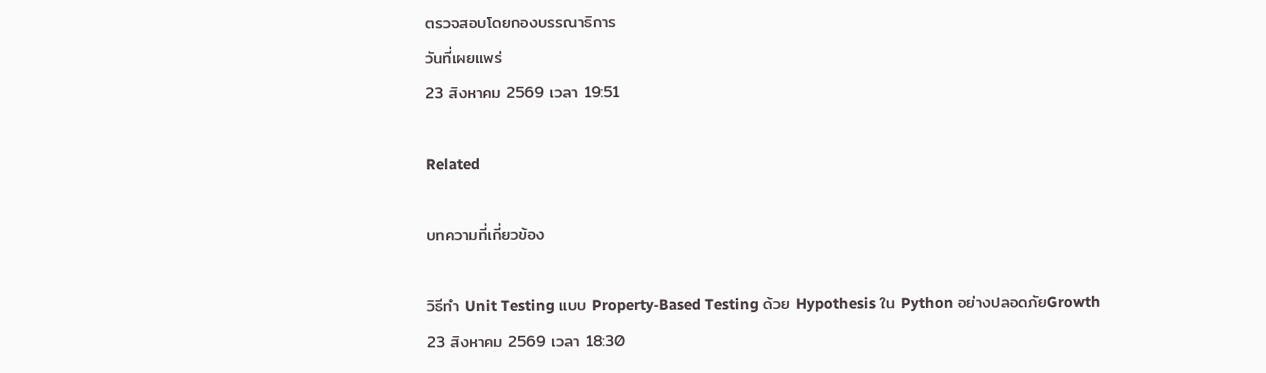ตรวจสอบโดยกองบรรณาธิการ
วันที่เผยแพร่
23 สิงหาคม 2569 เวลา 19:51

Related

บทความที่เกี่ยวข้อง

วิธีทำ Unit Testing แบบ Property‑Based Testing ด้วย Hypothesis ใน Python อย่างปลอดภัยGrowth
23 สิงหาคม 2569 เวลา 18:30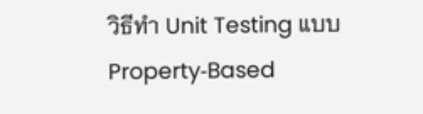วิธีทำ Unit Testing แบบ Property‑Based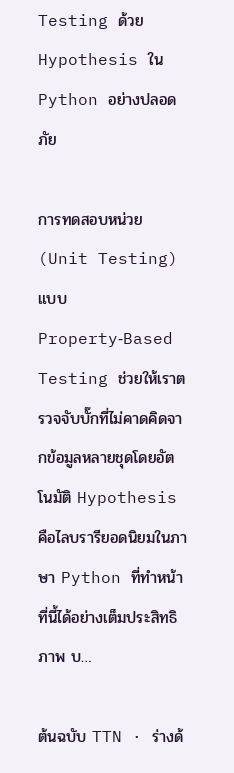Testing ด้วย Hypothesis ใน Python อย่างปลอดภัย

การทดสอบหน่วย (Unit Testing) แบบ Property‑Based Testing ช่วยให้เราตรวจจับบั๊กที่ไม่คาดคิดจากข้อมูลหลายชุดโดยอัตโนมัติ Hypothesis คือไลบรารียอดนิยมในภาษา Python ที่ทำหน้าที่นี้ได้อย่างเต็มประสิทธิภาพ บ…

ต้นฉบับ TTN · ร่างด้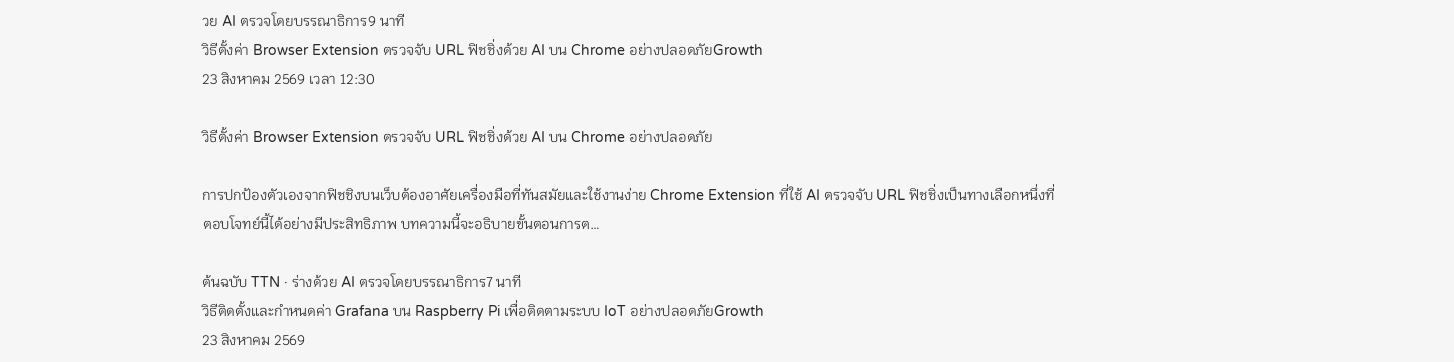วย AI ตรวจโดยบรรณาธิการ9 นาที
วิธีตั้งค่า Browser Extension ตรวจจับ URL ฟิชชิ่งด้วย AI บน Chrome อย่างปลอดภัยGrowth
23 สิงหาคม 2569 เวลา 12:30

วิธีตั้งค่า Browser Extension ตรวจจับ URL ฟิชชิ่งด้วย AI บน Chrome อย่างปลอดภัย

การปกป้องตัวเองจากฟิชชิงบนเว็บต้องอาศัยเครื่องมือที่ทันสมัยและใช้งานง่าย Chrome Extension ที่ใช้ AI ตรวจจับ URL ฟิชชิ่งเป็นทางเลือกหนึ่งที่ตอบโจทย์นี้ได้อย่างมีประสิทธิภาพ บทความนี้จะอธิบายขั้นตอนการต…

ต้นฉบับ TTN · ร่างด้วย AI ตรวจโดยบรรณาธิการ7 นาที
วิธีติดตั้งและกำหนดค่า Grafana บน Raspberry Pi เพื่อติดตามระบบ IoT อย่างปลอดภัยGrowth
23 สิงหาคม 2569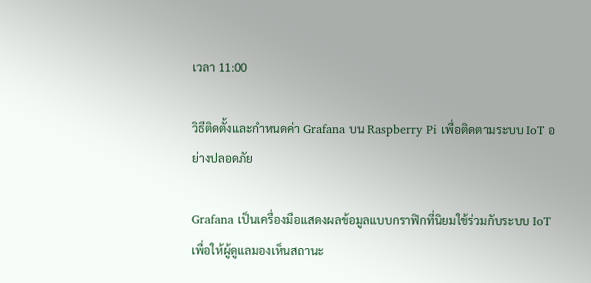เวลา 11:00

วิธีติดตั้งและกำหนดค่า Grafana บน Raspberry Pi เพื่อติดตามระบบ IoT อย่างปลอดภัย

Grafana เป็นเครื่องมือแสดงผลข้อมูลแบบกราฟิกที่นิยมใช้ร่วมกับระบบ IoT เพื่อให้ผู้ดูแลมองเห็นสถานะ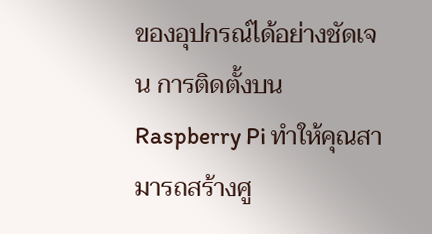ของอุปกรณ์ได้อย่างชัดเจน การติดตั้งบน Raspberry Pi ทำให้คุณสามารถสร้างศู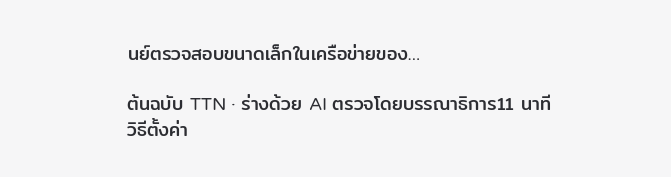นย์ตรวจสอบขนาดเล็กในเครือข่ายของ…

ต้นฉบับ TTN · ร่างด้วย AI ตรวจโดยบรรณาธิการ11 นาที
วิธีตั้งค่า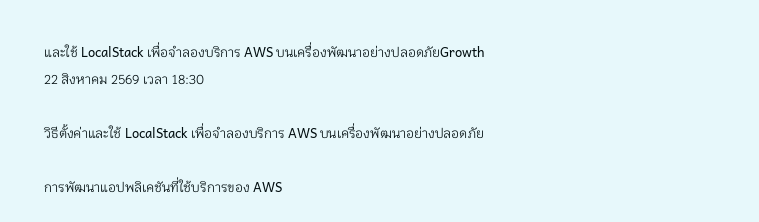และใช้ LocalStack เพื่อจำลองบริการ AWS บนเครื่องพัฒนาอย่างปลอดภัยGrowth
22 สิงหาคม 2569 เวลา 18:30

วิธีตั้งค่าและใช้ LocalStack เพื่อจำลองบริการ AWS บนเครื่องพัฒนาอย่างปลอดภัย

การพัฒนาแอปพลิเคชันที่ใช้บริการของ AWS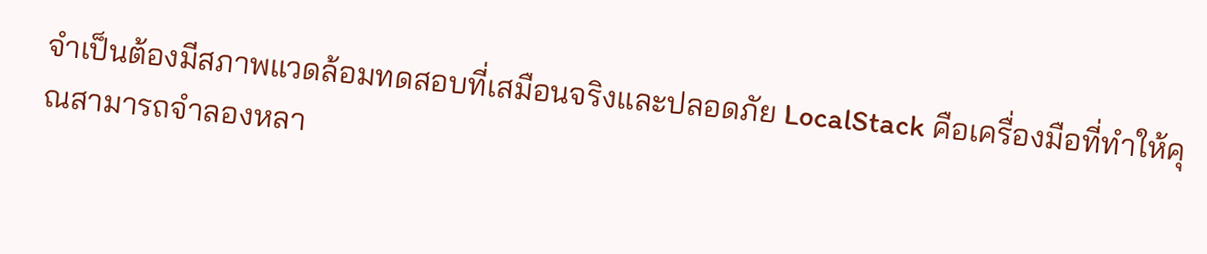จำเป็นต้องมีสภาพแวดล้อมทดสอบที่เสมือนจริงและปลอดภัย LocalStack คือเครื่องมือที่ทำให้คุณสามารถจำลองหลา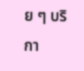ย ๆ บริกา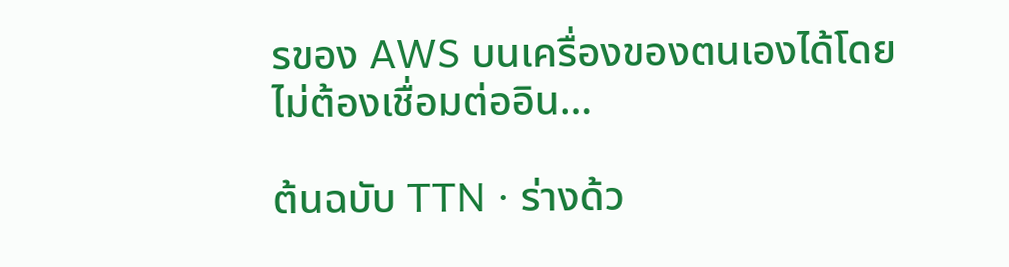รของ AWS บนเครื่องของตนเองได้โดยไม่ต้องเชื่อมต่ออิน…

ต้นฉบับ TTN · ร่างด้ว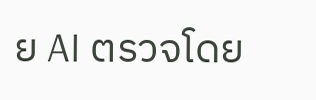ย AI ตรวจโดย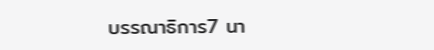บรรณาธิการ7 นา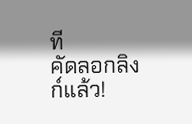ที
คัดลอกลิงก์แล้ว!